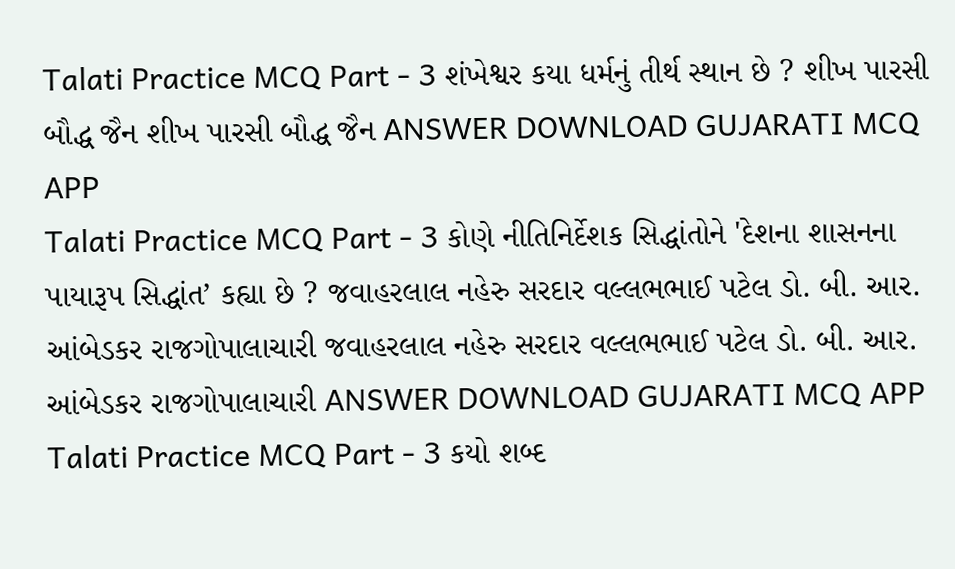Talati Practice MCQ Part - 3 શંખેશ્વર કયા ધર્મનું તીર્થ સ્થાન છે ? શીખ પારસી બૌદ્ધ જૈન શીખ પારસી બૌદ્ધ જૈન ANSWER DOWNLOAD GUJARATI MCQ APP
Talati Practice MCQ Part - 3 કોણે નીતિનિર્દેશક સિદ્ધાંતોને 'દેશના શાસનના પાયારૂપ સિદ્ધાંત’ કહ્યા છે ? જવાહરલાલ નહેરુ સરદાર વલ્લભભાઈ પટેલ ડો. બી. આર. આંબેડકર રાજગોપાલાચારી જવાહરલાલ નહેરુ સરદાર વલ્લભભાઈ પટેલ ડો. બી. આર. આંબેડકર રાજગોપાલાચારી ANSWER DOWNLOAD GUJARATI MCQ APP
Talati Practice MCQ Part - 3 કયો શબ્દ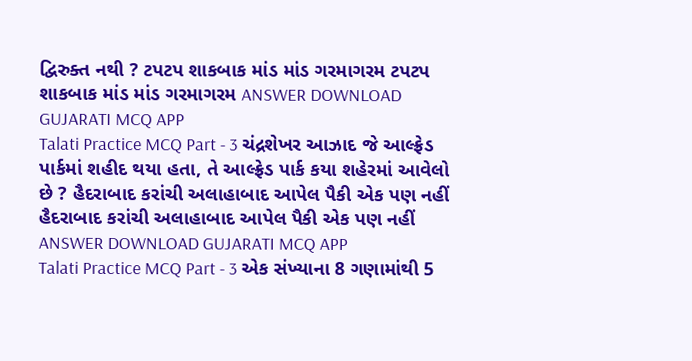દ્વિરુક્ત નથી ? ટપટપ શાકબાક માંડ માંડ ગરમાગરમ ટપટપ શાકબાક માંડ માંડ ગરમાગરમ ANSWER DOWNLOAD GUJARATI MCQ APP
Talati Practice MCQ Part - 3 ચંદ્રશેખર આઝાદ જે આલ્ફ્રેડ પાર્કમાં શહીદ થયા હતા, તે આલ્ફ્રેડ પાર્ક કયા શહેરમાં આવેલો છે ? હૈદરાબાદ કરાંચી અલાહાબાદ આપેલ પૈકી એક પણ નહીં હૈદરાબાદ કરાંચી અલાહાબાદ આપેલ પૈકી એક પણ નહીં ANSWER DOWNLOAD GUJARATI MCQ APP
Talati Practice MCQ Part - 3 એક સંખ્યાના 8 ગણામાંથી 5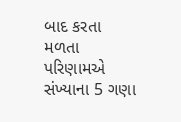બાદ કરતા મળતા પરિણામએ સંખ્યાના 5 ગણા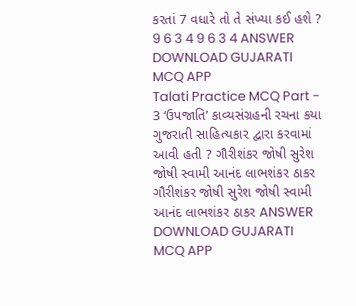કરતાં 7 વધારે તો તે સંખ્યા કઈ હશે ? 9 6 3 4 9 6 3 4 ANSWER DOWNLOAD GUJARATI MCQ APP
Talati Practice MCQ Part - 3 ‘ઉપજાતિ’ કાવ્યસંગ્રહની રચના કયા ગુજરાતી સાહિત્યકાર દ્વારા કરવામાં આવી હતી ? ગૌરીશંકર જોષી સુરેશ જોષી સ્વામી આનંદ લાભશંકર ઠાકર ગૌરીશંકર જોષી સુરેશ જોષી સ્વામી આનંદ લાભશંકર ઠાકર ANSWER DOWNLOAD GUJARATI MCQ APP